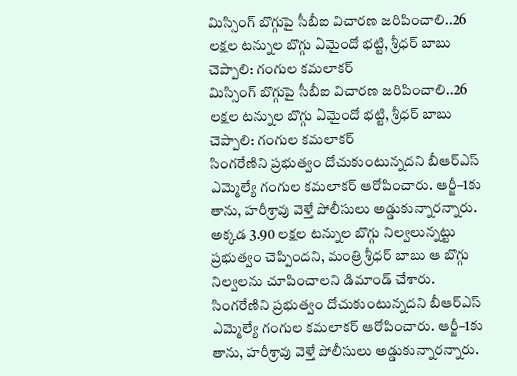మిస్సింగ్ బొగ్గుపై సీబీఐ విచారణ జరిపించాలి..26 లక్షల టన్నుల బొగ్గు ఏమైందో భట్టి, శ్రీధర్ బాబు చెప్పాలి: గంగుల కమలాకర్
మిస్సింగ్ బొగ్గుపై సీబీఐ విచారణ జరిపించాలి..26 లక్షల టన్నుల బొగ్గు ఏమైందో భట్టి, శ్రీధర్ బాబు చెప్పాలి: గంగుల కమలాకర్
సింగరేణిని ప్రభుత్వం దోచుకుంటున్నదని బీఆర్ఎస్ ఎమ్మెల్యే గంగుల కమలాకర్ ఆరోపించారు. ఆర్జీ–1కు తాను, హరీశ్రావు వెళ్తే పోలీసులు అడ్డుకున్నారన్నారు. అక్కడ 3.90 లక్షల టన్నుల బొగ్గు నిల్వలున్నట్టు ప్రభుత్వం చెప్పిందని, మంత్రి శ్రీధర్ బాబు ఆ బొగ్గు నిల్వలను చూపించాలని డిమాండ్ చేశారు.
సింగరేణిని ప్రభుత్వం దోచుకుంటున్నదని బీఆర్ఎస్ ఎమ్మెల్యే గంగుల కమలాకర్ ఆరోపించారు. ఆర్జీ–1కు తాను, హరీశ్రావు వెళ్తే పోలీసులు అడ్డుకున్నారన్నారు.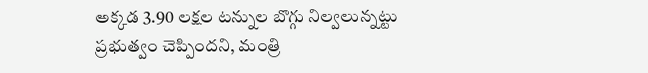అక్కడ 3.90 లక్షల టన్నుల బొగ్గు నిల్వలున్నట్టు ప్రభుత్వం చెప్పిందని, మంత్రి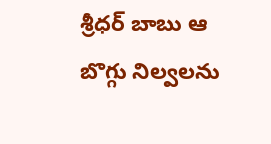శ్రీధర్ బాబు ఆ బొగ్గు నిల్వలను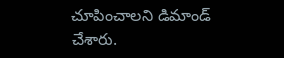చూపించాలని డిమాండ్ చేశారు.